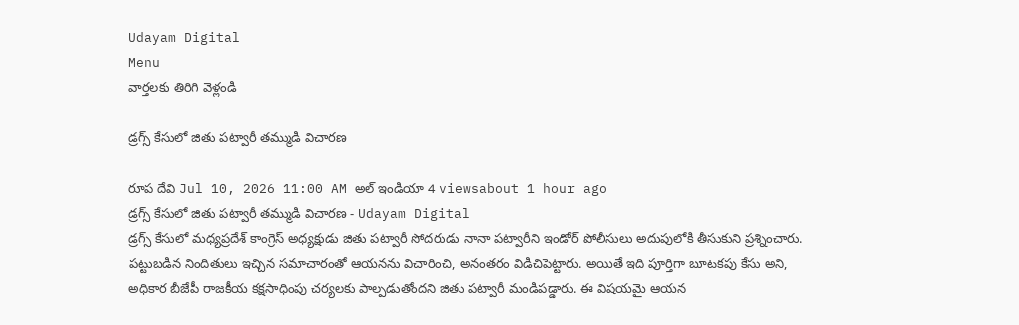Udayam Digital
Menu
వార్తలకు తిరిగి వెళ్లండి

డ్రగ్స్ కేసులో జితు పట్వారీ తమ్ముడి విచారణ

రూప దేవి Jul 10, 2026 11:00 AM అల్ ఇండియా 4 viewsabout 1 hour ago
డ్రగ్స్ కేసులో జితు పట్వారీ తమ్ముడి విచారణ - Udayam Digital
డ్రగ్స్ కేసులో మధ్యప్రదేశ్ కాంగ్రెస్ అధ్యక్షుడు జితు పట్వారీ సోదరుడు నానా పట్వారీని ఇండోర్ పోలీసులు అదుపులోకి తీసుకుని ప్రశ్నించారు. పట్టుబడిన నిందితులు ఇచ్చిన సమాచారంతో ఆయనను విచారించి, అనంతరం విడిచిపెట్టారు. అయితే ఇది పూర్తిగా బూటకపు కేసు అని, అధికార బీజేపీ రాజకీయ కక్షసాధింపు చర్యలకు పాల్పడుతోందని జితు పట్వారీ మండిపడ్డారు. ఈ విషయమై ఆయన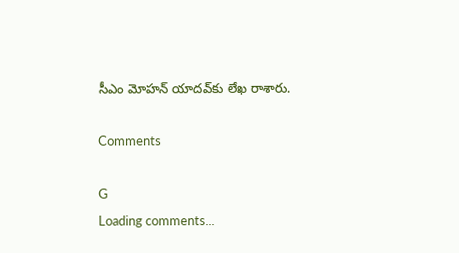సీఎం మోహన్ యాదవ్‌కు లేఖ రాశారు.

Comments

G
Loading comments...